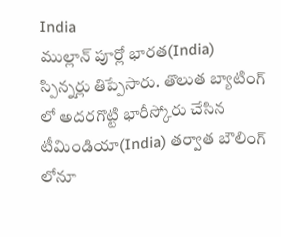India
ముల్లాన్ పూర్లో భారత(India) స్పిన్నర్లు తిప్పేసారు. తొలుత బ్యాటింగ్ లో అదరగొట్టి భారీస్కోరు చేసిన టీమిండియా(India) తర్వాత బౌలింగ్ లోనూ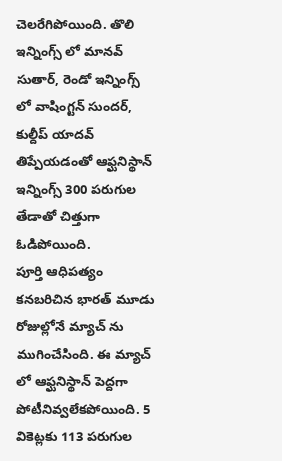చెలరేగిపోయింది. తొలి ఇన్నింగ్స్ లో మానవ్ సుతార్, రెండో ఇన్నింగ్స్ లో వాషింగ్టన్ సుందర్, కుల్దీప్ యాదవ్ తిప్పేయడంతో ఆఫ్ఘనిస్థాన్ ఇన్నింగ్స్ 300 పరుగుల తేడాతో చిత్తుగా ఓడిపోయింది.
పూర్తి ఆధిపత్యం కనబరిచిన భారత్ మూడు రోజుల్లోనే మ్యాచ్ ను ముగించేసింది. ఈ మ్యాచ్ లో ఆఫ్ఘనిస్థాన్ పెద్దగా పోటీనివ్వలేకపోయింది. 5 వికెట్లకు 113 పరుగుల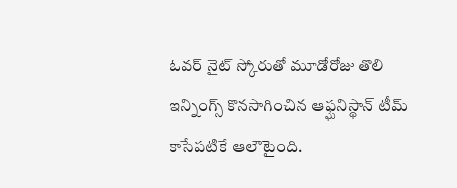ఓవర్ నైట్ స్కోరుతో మూడోరోజు తొలి ఇన్నింగ్స్ కొనసాగించిన ఆఫ్ఘనిస్థాన్ టీమ్ కాసేపటికే ఆలౌటైంది.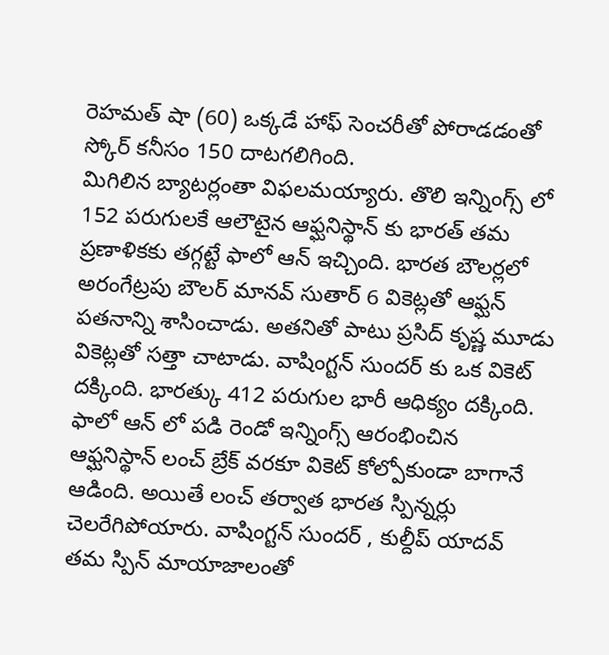రెహమత్ షా (60) ఒక్కడే హాఫ్ సెంచరీతో పోరాడడంతో స్కోర్ కనీసం 150 దాటగలిగింది.
మిగిలిన బ్యాటర్లంతా విఫలమయ్యారు. తొలి ఇన్నింగ్స్ లో 152 పరుగులకే ఆలౌటైన ఆఫ్ఘనిస్థాన్ కు భారత్ తమ ప్రణాళికకు తగ్గట్టే ఫాలో ఆన్ ఇచ్చింది. భారత బౌలర్లలో అరంగేట్రపు బౌలర్ మానవ్ సుతార్ 6 వికెట్లతో ఆఫ్ఘన్ పతనాన్ని శాసించాడు. అతనితో పాటు ప్రసిద్ కృష్ణ మూడు వికెట్లతో సత్తా చాటాడు. వాషింగ్టన్ సుందర్ కు ఒక వికెట్ దక్కింది. భారత్కు 412 పరుగుల భారీ ఆధిక్యం దక్కింది.
ఫాలో ఆన్ లో పడి రెండో ఇన్నింగ్స్ ఆరంభించిన ఆఫ్ఘనిస్థాన్ లంచ్ బ్రేక్ వరకూ వికెట్ కోల్పోకుండా బాగానే ఆడింది. అయితే లంచ్ తర్వాత భారత స్పిన్నర్లు చెలరేగిపోయారు. వాషింగ్టన్ సుందర్ , కుల్దీప్ యాదవ్ తమ స్పిన్ మాయాజాలంతో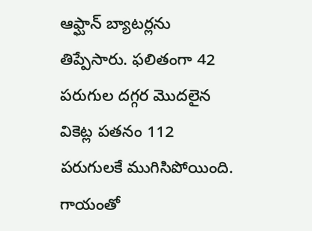ఆఫ్ఘాన్ బ్యాటర్లను తిప్పేసారు. ఫలితంగా 42 పరుగుల దగ్గర మొదలైన వికెట్ల పతనం 112 పరుగులకే ముగిసిపోయింది.
గాయంతో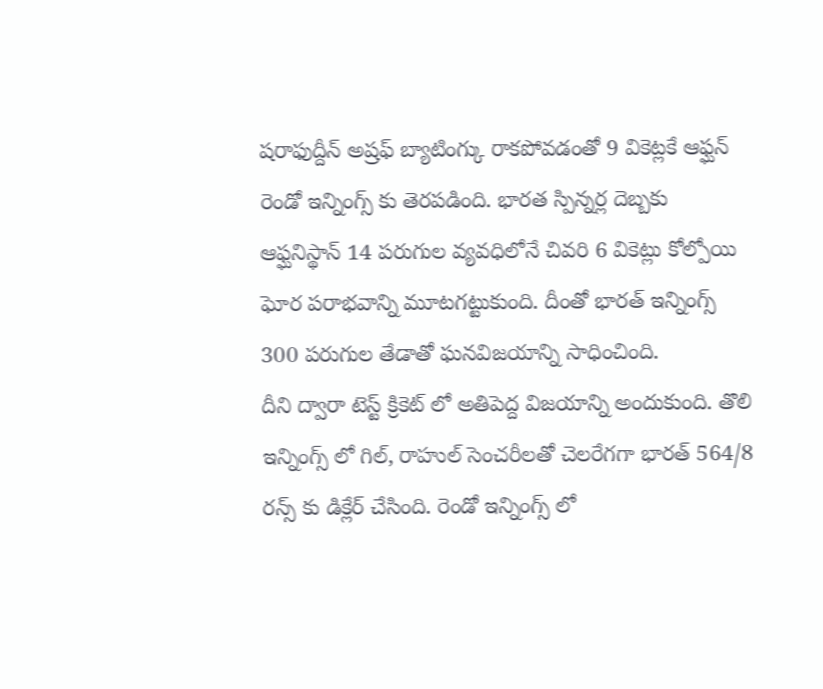షరాఫుద్దీన్ అష్రఫ్ బ్యాటింగ్కు రాకపోవడంతో 9 వికెట్లకే ఆఫ్ఘన్ రెండో ఇన్నింగ్స్ కు తెరపడింది. భారత స్పిన్నర్ల దెబ్బకు ఆఫ్ఘనిస్థాన్ 14 పరుగుల వ్యవధిలోనే చివరి 6 వికెట్లు కోల్పోయి ఘోర పరాభవాన్ని మూటగట్టుకుంది. దీంతో భారత్ ఇన్నింగ్స్ 300 పరుగుల తేడాతో ఘనవిజయాన్ని సాధించింది.
దీని ద్వారా టెస్ట్ క్రికెట్ లో అతిపెద్ద విజయాన్ని అందుకుంది. తొలి ఇన్నింగ్స్ లో గిల్, రాహుల్ సెంచరీలతో చెలరేగగా భారత్ 564/8 రన్స్ కు డిక్లేర్ చేసింది. రెండో ఇన్నింగ్స్ లో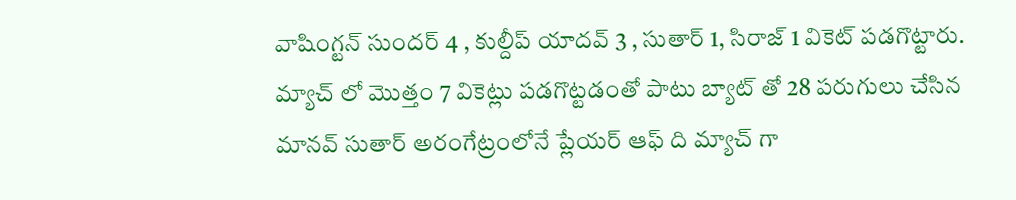వాషింగ్టన్ సుందర్ 4 , కుల్దీప్ యాదవ్ 3 , సుతార్ 1, సిరాజ్ 1 వికెట్ పడగొట్టారు. మ్యాచ్ లో మొత్తం 7 వికెట్లు పడగొట్టడంతో పాటు బ్యాట్ తో 28 పరుగులు చేసిన మానవ్ సుతార్ అరంగేట్రంలోనే ప్లేయర్ ఆఫ్ ది మ్యాచ్ గా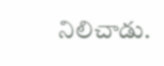నిలిచాడు.